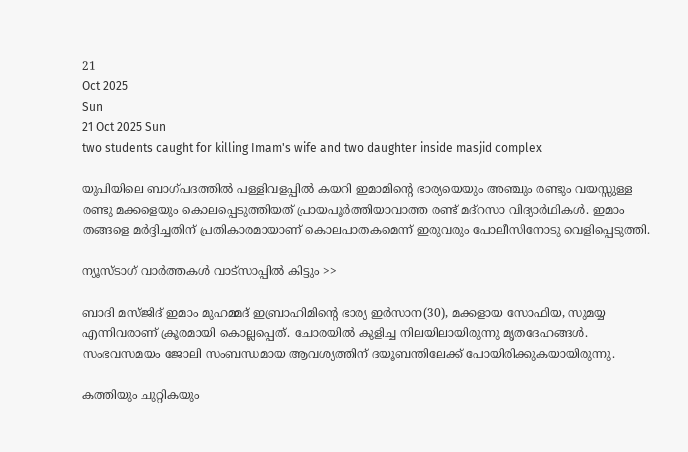21
Oct 2025
Sun
21 Oct 2025 Sun
two students caught for killing Imam's wife and two daughter inside masjid complex

യുപിയിലെ ബാഗ്പദത്തില്‍ പള്ളിവളപ്പില്‍ കയറി ഇമാമിന്റെ ഭാര്യയെയും അഞ്ചും രണ്ടും വയസ്സുള്ള രണ്ടു മക്കളെയും കൊലപ്പെടുത്തിയത് പ്രായപൂര്‍ത്തിയാവാത്ത രണ്ട് മദ്‌റസാ വിദ്യാര്‍ഥികള്‍. ഇമാം തങ്ങളെ മര്‍ദ്ദിച്ചതിന് പ്രതികാരമായാണ് കൊലപാതകമെന്ന് ഇരുവരും പോലീസിനോടു വെളിപ്പെടുത്തി.

ന്യൂസ്ടാഗ് വാര്‍ത്തകള്‍ വാട്‌സാപ്പില്‍ കിട്ടും >>

ബാദി മസ്ജിദ് ഇമാം മുഹമ്മദ് ഇബ്രാഹിമിന്റെ ഭാര്യ ഇര്‍സാന(30), മക്കളായ സോഫിയ, സുമയ്യ എന്നിവരാണ് ക്രൂരമായി കൊല്ലപ്പെത്. ചോരയില്‍ കുളിച്ച നിലയിലായിരുന്നു മൃതദേഹങ്ങള്‍. സംഭവസമയം ജോലി സംബന്ധമായ ആവശ്യത്തിന് ദയൂബന്തിലേക്ക് പോയിരിക്കുകയായിരുന്നു.

കത്തിയും ചുറ്റികയും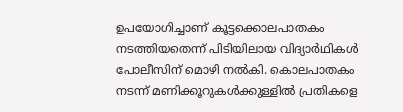ഉപയോഗിച്ചാണ് കൂട്ടക്കൊലപാതകം നടത്തിയതെന്ന് പിടിയിലായ വിദ്യാര്‍ഥികള്‍ പോലീസിന് മൊഴി നല്‍കി. കൊലപാതകം നടന്ന് മണിക്കൂറുകള്‍ക്കുള്ളില്‍ പ്രതികളെ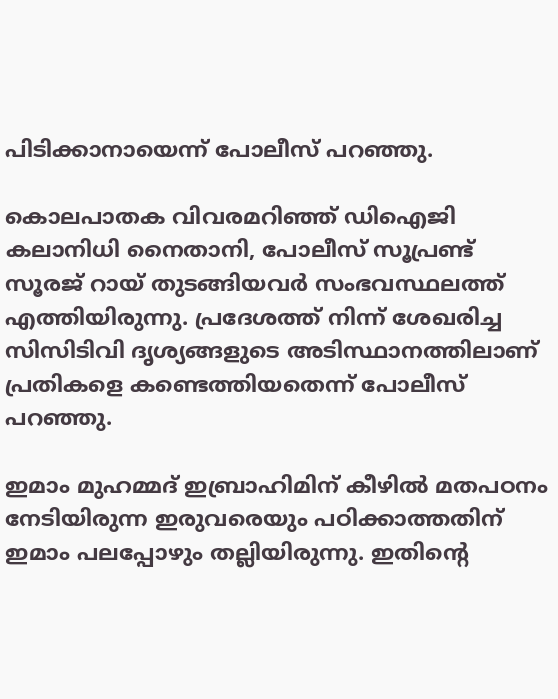പിടിക്കാനായെന്ന് പോലീസ് പറഞ്ഞു.

കൊലപാതക വിവരമറിഞ്ഞ് ഡിഐജി കലാനിധി നൈതാനി, പോലീസ് സൂപ്രണ്ട് സൂരജ് റായ് തുടങ്ങിയവര്‍ സംഭവസ്ഥലത്ത് എത്തിയിരുന്നു. പ്രദേശത്ത് നിന്ന് ശേഖരിച്ച സിസിടിവി ദൃശ്യങ്ങളുടെ അടിസ്ഥാനത്തിലാണ് പ്രതികളെ കണ്ടെത്തിയതെന്ന് പോലീസ് പറഞ്ഞു.

ഇമാം മുഹമ്മദ് ഇബ്രാഹിമിന് കീഴില്‍ മതപഠനം നേടിയിരുന്ന ഇരുവരെയും പഠിക്കാത്തതിന് ഇമാം പലപ്പോഴും തല്ലിയിരുന്നു. ഇതിന്റെ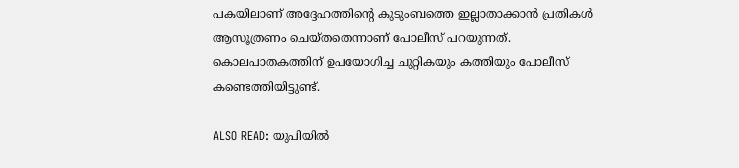പകയിലാണ് അദ്ദേഹത്തിന്റെ കുടുംബത്തെ ഇല്ലാതാക്കാന്‍ പ്രതികള്‍ ആസൂത്രണം ചെയ്തതെന്നാണ് പോലീസ് പറയുന്നത്. കൊലപാതകത്തിന് ഉപയോഗിച്ച ചുറ്റികയും കത്തിയും പോലീസ് കണ്ടെത്തിയിട്ടുണ്ട്.

ALSO READ: യുപിയില്‍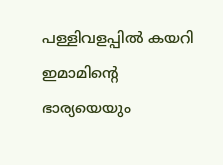പള്ളിവളപ്പില്‍ കയറി ഇമാമിന്റെ ഭാര്യയെയും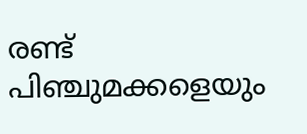രണ്ട് പിഞ്ചുമക്കളെയും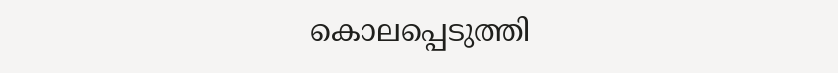കൊലപ്പെടുത്തി